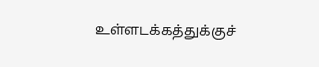உள்ளடக்கத்துக்குச்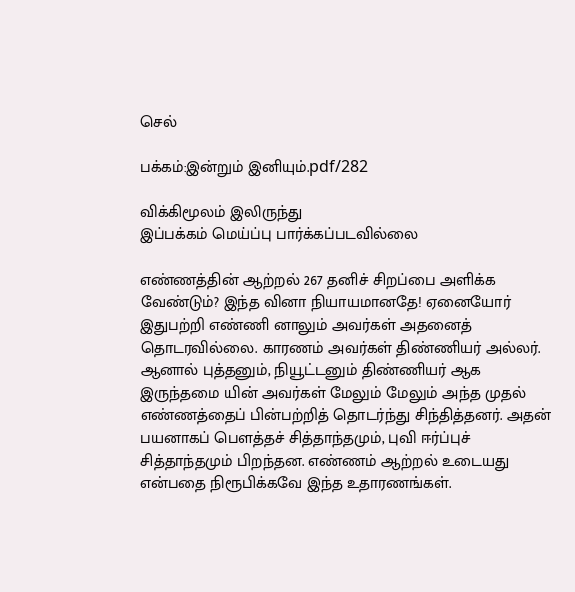செல்

பக்கம்:இன்றும் இனியும்.pdf/282

விக்கிமூலம் இலிருந்து
இப்பக்கம் மெய்ப்பு பார்க்கப்படவில்லை

எண்ணத்தின் ஆற்றல் 267 தனிச் சிறப்பை அளிக்க வேண்டும்? இந்த வினா நியாயமானதே! ஏனையோர் இதுபற்றி எண்ணி னாலும் அவர்கள் அதனைத் தொடரவில்லை. காரணம் அவர்கள் திண்ணியர் அல்லர். ஆனால் புத்தனும், நியூட்டனும் திண்ணியர் ஆக இருந்தமை யின் அவர்கள் மேலும் மேலும் அந்த முதல் எண்ணத்தைப் பின்பற்றித் தொடர்ந்து சிந்தித்தனர். அதன் பயனாகப் பெளத்தச் சித்தாந்தமும், புவி ஈர்ப்புச் சித்தாந்தமும் பிறந்தன. எண்ணம் ஆற்றல் உடையது என்பதை நிரூபிக்கவே இந்த உதாரணங்கள்.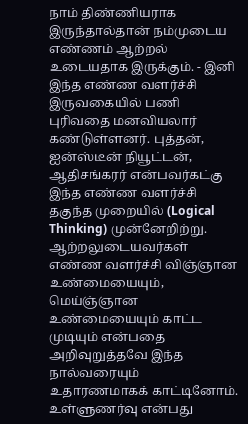நாம் திண்ணியராக இருந்தால்தான் நம்முடைய எண்ணம் ஆற்றல் உடையதாக இருக்கும். - இனி இந்த எண்ண வளர்ச்சி இருவகையில் பணி புரிவதை மனவியலார் கண்டுள்ளனர். புத்தன், ஐன்ஸ்டீன் நியூட்டன், ஆதிசங்கரர் என்பவர்கட்கு இந்த எண்ண வளர்ச்சி தகுந்த முறையில் (Logical Thinking) முன்னேறிற்று. ஆற்றலுடையவர்கள் எண்ண வளர்ச்சி விஞ்ஞான உண்மையையும், மெய்ஞ்ஞான உண்மையையும் காட்ட முடியும் என்பதை அறிவுறுத்தவே இந்த நால்வரையும் உதாரணமாகக் காட்டினோம். உள்ளுணர்வு என்பது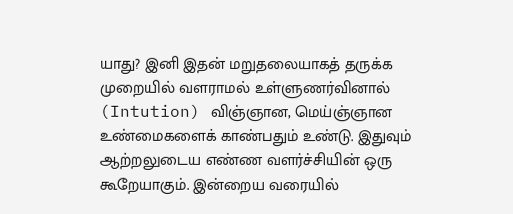யாது? இனி இதன் மறுதலையாகத் தருக்க முறையில் வளராமல் உள்ளுணர்வினால் (Intution) விஞ்ஞான, மெய்ஞ்ஞான உண்மைகளைக் காண்பதும் உண்டு. இதுவும் ஆற்றலுடைய எண்ண வளர்ச்சியின் ஒரு கூறேயாகும். இன்றைய வரையில்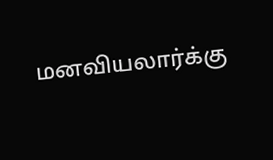மனவியலார்க்கு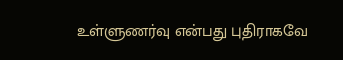உள்ளுணர்வு என்பது புதிராகவே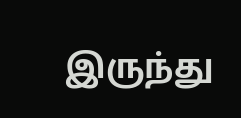இருந்து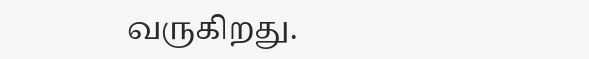வருகிறது.